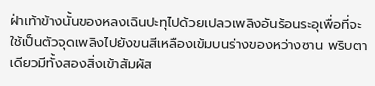ฝ่าเท้าข้างนั้นของหลงเฉินปะทุไปด้วยเปลวเพลิงอันร้อนระอุเพื่อที่จะใช้เป็นตัวจุดเพลิงไปยังขนสีเหลืองเข้มบนร่างของหว่างซาน พริบตาเดียวมีทั้งสองสิ่งเข้าสัมผัส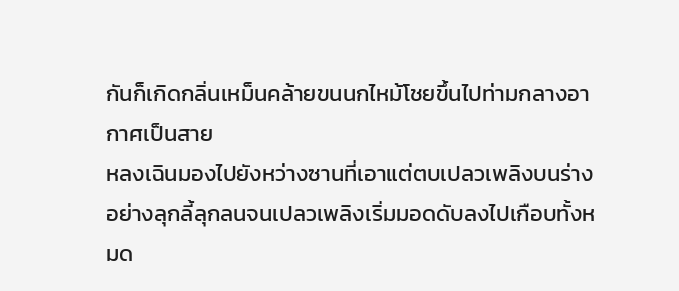กันก็เกิดกลิ่นเหม็นคล้ายขนนกไหม้โชยขึ้นไปท่ามกลางอากาศเป็นสาย
หลงเฉินมองไปยังหว่างซานที่เอาแต่ตบเปลวเพลิงบนร่างอย่างลุกลี้ลุกลนจนเปลวเพลิงเริ่มมอดดับลงไปเกือบทั้งหมด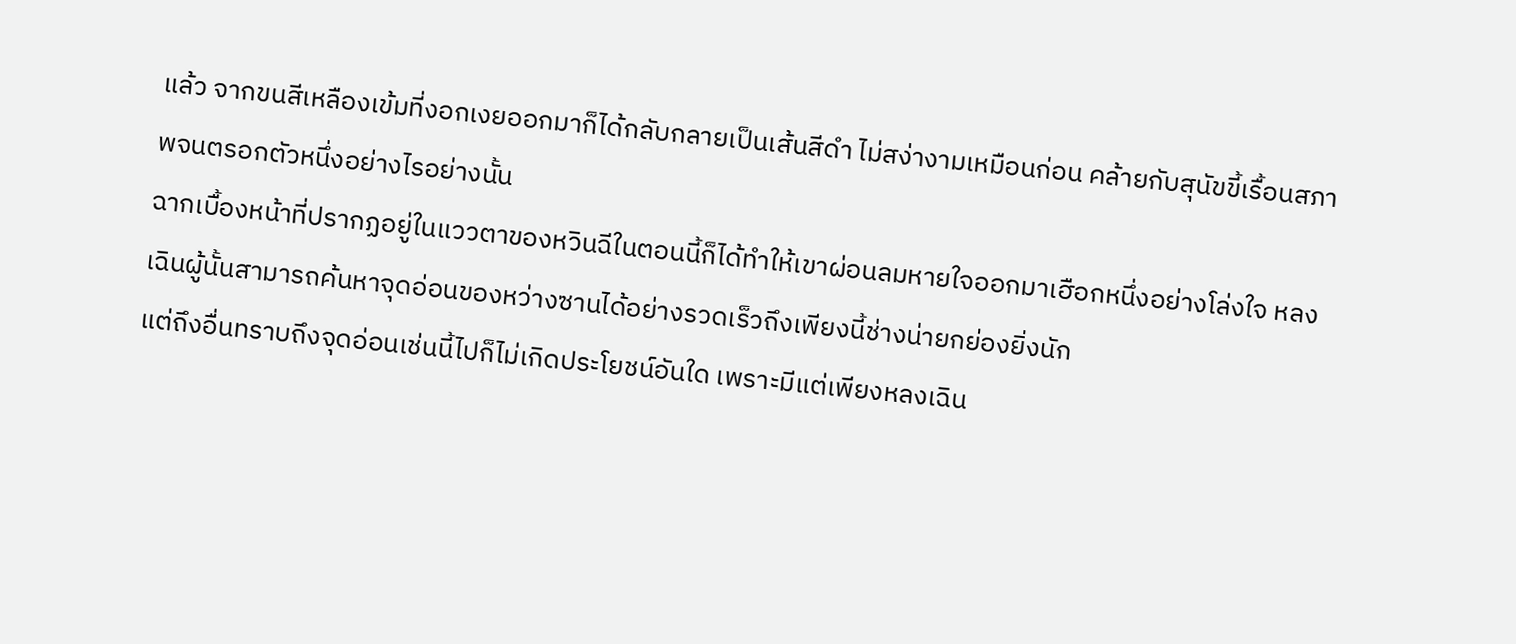แล้ว จากขนสีเหลืองเข้มที่งอกเงยออกมาก็ได้กลับกลายเป็นเส้นสีดำ ไม่สง่างามเหมือนก่อน คล้ายกับสุนัขขี้เรื้อนสภาพจนตรอกตัวหนึ่งอย่างไรอย่างนั้น
ฉากเบื้องหน้าที่ปรากฏอยู่ในแววตาของหวินฉีในตอนนี้ก็ได้ทำให้เขาผ่อนลมหายใจออกมาเฮือกหนึ่งอย่างโล่งใจ หลงเฉินผู้นั้นสามารถค้นหาจุดอ่อนของหว่างซานได้อย่างรวดเร็วถึงเพียงนี้ช่างน่ายกย่องยิ่งนัก
แต่ถึงอื่นทราบถึงจุดอ่อนเช่นนี้ไปก็ไม่เกิดประโยชน์อันใด เพราะมีแต่เพียงหลงเฉิน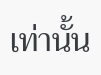เท่านั้น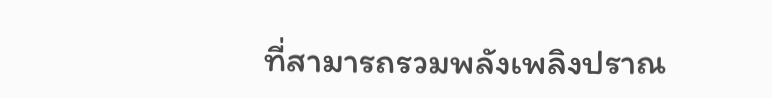ที่สามารถรวมพลังเพลิงปราณ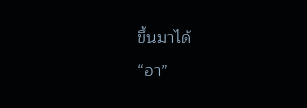ขึ้นมาได้
“อา”